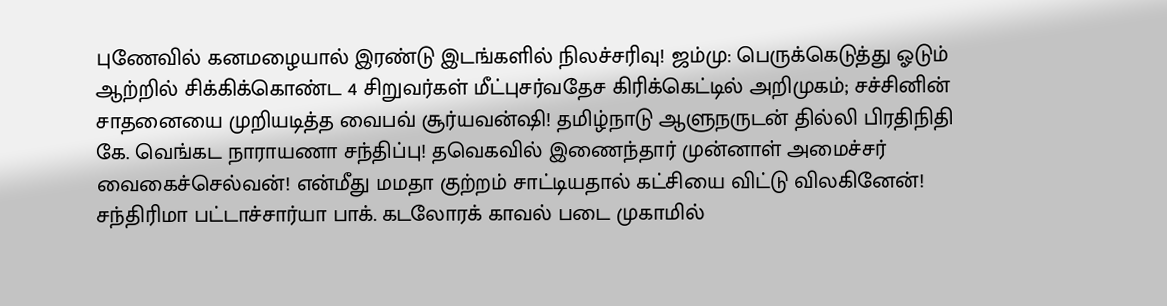புணேவில் கனமழையால் இரண்டு இடங்களில் நிலச்சரிவு! ஜம்மு: பெருக்கெடுத்து ஓடும் ஆற்றில் சிக்கிக்கொண்ட 4 சிறுவர்கள் மீட்புசர்வதேச கிரிக்கெட்டில் அறிமுகம்; சச்சினின் சாதனையை முறியடித்த வைபவ் சூர்யவன்ஷி! தமிழ்நாடு ஆளுநருடன் தில்லி பிரதிநிதி கே. வெங்கட நாராயணா சந்திப்பு! தவெகவில் இணைந்தார் முன்னாள் அமைச்சர் வைகைச்செல்வன்! என்மீது மமதா குற்றம் சாட்டியதால் கட்சியை விட்டு விலகினேன்! சந்திரிமா பட்டாச்சார்யா பாக். கடலோரக் காவல் படை முகாமில்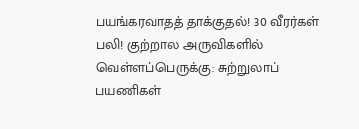பயங்கரவாதத் தாக்குதல்! 30 வீரர்கள் பலி! குற்றால அருவிகளில் வெள்ளப்பெருக்கு: சுற்றுலாப் பயணிகள்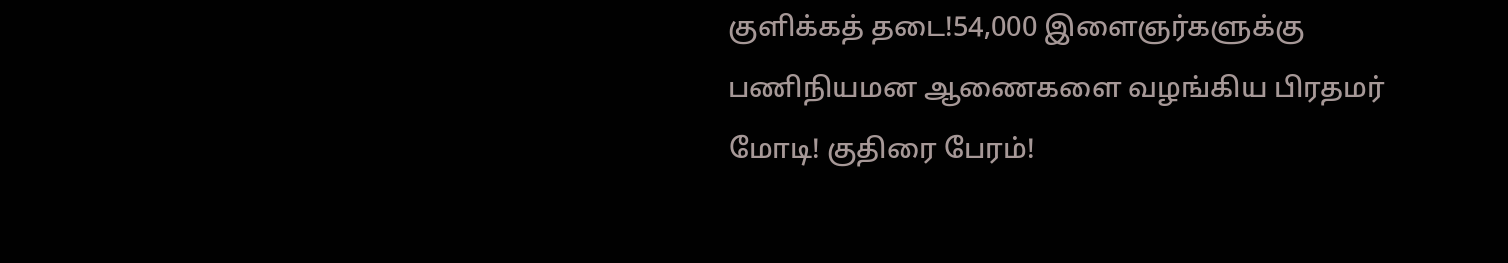குளிக்கத் தடை!54,000 இளைஞர்களுக்கு பணிநியமன ஆணைகளை வழங்கிய பிரதமர் மோடி! குதிரை பேரம்!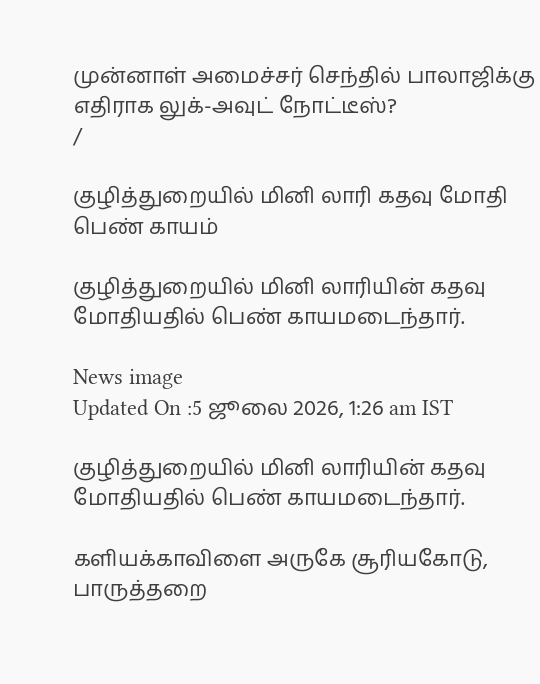முன்னாள் அமைச்சர் செந்தில் பாலாஜிக்கு எதிராக லுக்-அவுட் நோட்டீஸ்?
/

குழித்துறையில் மினி லாரி கதவு மோதி பெண் காயம்

குழித்துறையில் மினி லாரியின் கதவு மோதியதில் பெண் காயமடைந்தார்.

News image
Updated On :5 ஜூலை 2026, 1:26 am IST

குழித்துறையில் மினி லாரியின் கதவு மோதியதில் பெண் காயமடைந்தார்.

களியக்காவிளை அருகே சூரியகோடு, பாருத்தறை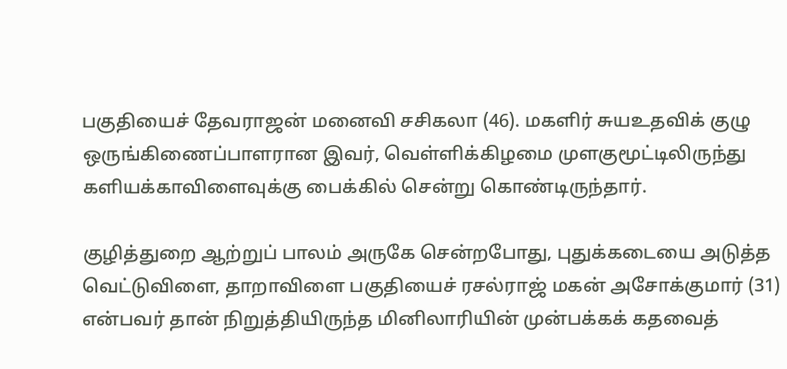பகுதியைச் தேவராஜன் மனைவி சசிகலா (46). மகளிர் சுயஉதவிக் குழு ஒருங்கிணைப்பாளரான இவர், வெள்ளிக்கிழமை முளகுமூட்டிலிருந்து களியக்காவிளைவுக்கு பைக்கில் சென்று கொண்டிருந்தார்.

குழித்துறை ஆற்றுப் பாலம் அருகே சென்றபோது, புதுக்கடையை அடுத்த வெட்டுவிளை, தாறாவிளை பகுதியைச் ரசல்ராஜ் மகன் அசோக்குமார் (31) என்பவர் தான் நிறுத்தியிருந்த மினிலாரியின் முன்பக்கக் கதவைத்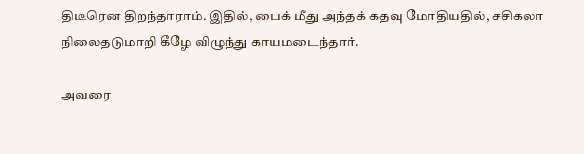திடீரென திறந்தாராம். இதில், பைக் மீது அந்தக் கதவு மோதியதில், சசிகலா நிலைதடுமாறி கீழே விழுந்து காயமடைந்தார்.

அவரை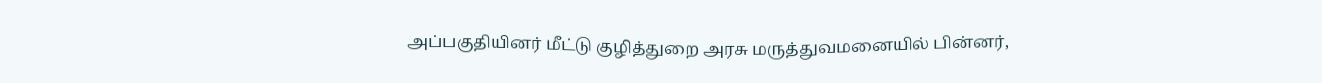அப்பகுதியினர் மீட்டு குழித்துறை அரசு மருத்துவமனையில் பின்னர்,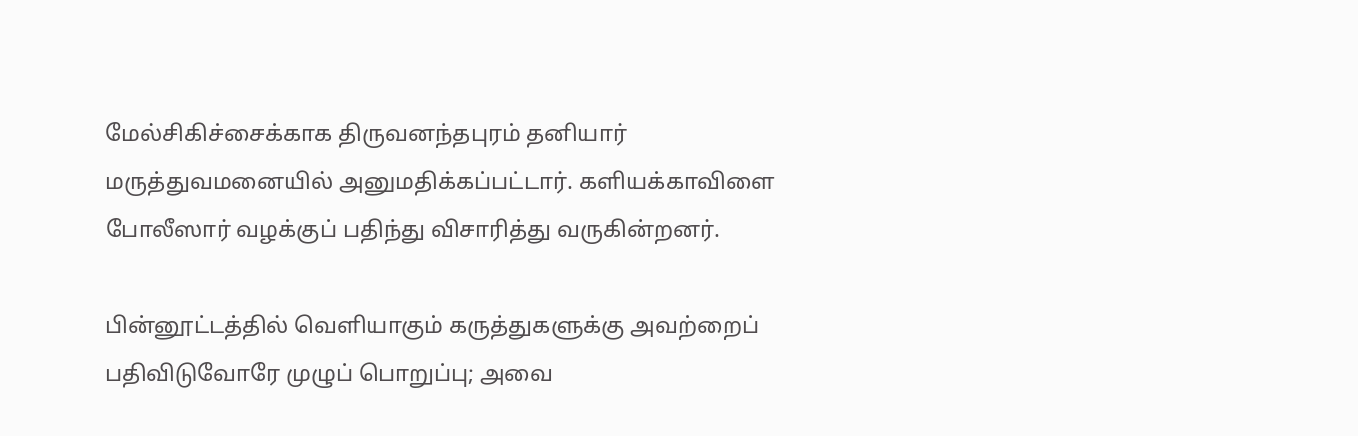மேல்சிகிச்சைக்காக திருவனந்தபுரம் தனியார் மருத்துவமனையில் அனுமதிக்கப்பட்டார். களியக்காவிளை போலீஸார் வழக்குப் பதிந்து விசாரித்து வருகின்றனர்.

பின்னூட்டத்தில் வெளியாகும் கருத்துகளுக்கு அவற்றைப் பதிவிடுவோரே முழுப் பொறுப்பு; அவை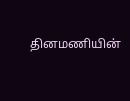தினமணியின்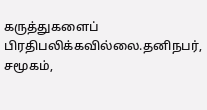கருத்துகளைப் பிரதிபலிக்கவில்லை.தனிநபர், சமூகம்,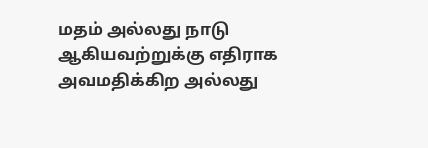மதம் அல்லது நாடு ஆகியவற்றுக்கு எதிராக அவமதிக்கிற அல்லது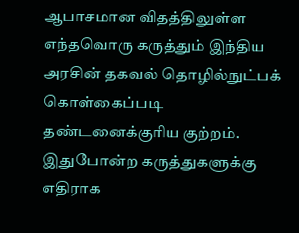ஆபாசமான விதத்திலுள்ள எந்தவொரு கருத்தும் இந்திய அரசின் தகவல் தொழில்நுட்பக் கொள்கைப்படி தண்டனைக்குரிய குற்றம். இதுபோன்ற கருத்துகளுக்கு எதிராக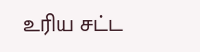உரிய சட்ட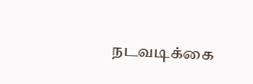நடவடிக்கை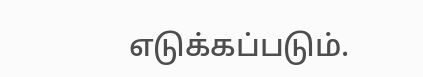எடுக்கப்படும்.